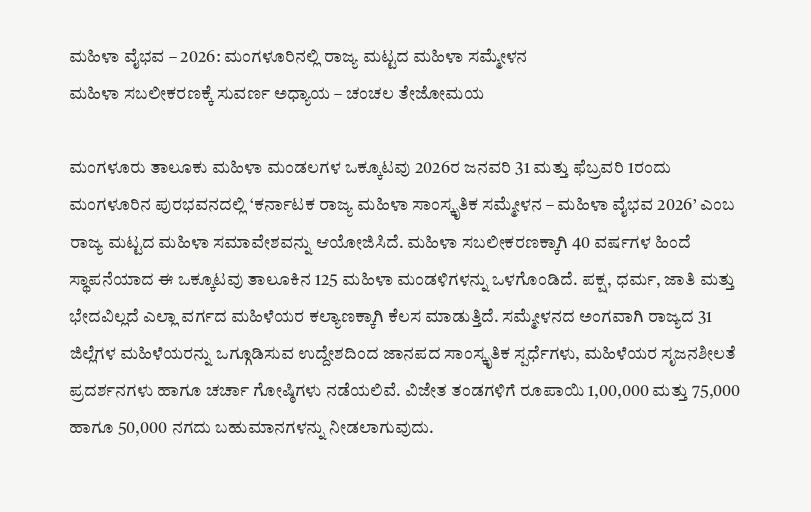ಮಹಿಳಾ ವೈಭವ – 2026: ಮಂಗಳೂರಿನಲ್ಲಿ ರಾಜ್ಯ ಮಟ್ಟದ ಮಹಿಳಾ ಸಮ್ಮೇಳನ
ಮಹಿಳಾ ಸಬಲೀಕರಣಕ್ಕೆ ಸುವರ್ಣ ಅಧ್ಯಾಯ – ಚಂಚಲ ತೇಜೋಮಯ

ಮಂಗಳೂರು ತಾಲೂಕು ಮಹಿಳಾ ಮಂಡಲಗಳ ಒಕ್ಕೂಟವು 2026ರ ಜನವರಿ 31 ಮತ್ತು ಫೆಬ್ರವರಿ 1ರಂದು ಮಂಗಳೂರಿನ ಪುರಭವನದಲ್ಲಿ ‘ಕರ್ನಾಟಕ ರಾಜ್ಯ ಮಹಿಳಾ ಸಾಂಸ್ಕೃತಿಕ ಸಮ್ಮೇಳನ – ಮಹಿಳಾ ವೈಭವ 2026’ ಎಂಬ ರಾಜ್ಯ ಮಟ್ಟದ ಮಹಿಳಾ ಸಮಾವೇಶವನ್ನು ಆಯೋಜಿಸಿದೆ. ಮಹಿಳಾ ಸಬಲೀಕರಣಕ್ಕಾಗಿ 40 ವರ್ಷಗಳ ಹಿಂದೆ ಸ್ಥಾಪನೆಯಾದ ಈ ಒಕ್ಕೂಟವು ತಾಲೂಕಿನ 125 ಮಹಿಳಾ ಮಂಡಳಿಗಳನ್ನು ಒಳಗೊಂಡಿದೆ. ಪಕ್ಷ, ಧರ್ಮ, ಜಾತಿ ಮತ್ತು ಭೇದವಿಲ್ಲದೆ ಎಲ್ಲಾ ವರ್ಗದ ಮಹಿಳೆಯರ ಕಲ್ಯಾಣಕ್ಕಾಗಿ ಕೆಲಸ ಮಾಡುತ್ತಿದೆ. ಸಮ್ಮೇಳನದ ಅಂಗವಾಗಿ ರಾಜ್ಯದ 31 ಜಿಲ್ಲೆಗಳ ಮಹಿಳೆಯರನ್ನು ಒಗ್ಗೂಡಿಸುವ ಉದ್ದೇಶದಿಂದ ಜಾನಪದ ಸಾಂಸ್ಕೃತಿಕ ಸ್ಪರ್ಧೆಗಳು, ಮಹಿಳೆಯರ ಸೃಜನಶೀಲತೆ ಪ್ರದರ್ಶನಗಳು ಹಾಗೂ ಚರ್ಚಾ ಗೋಷ್ಠಿಗಳು ನಡೆಯಲಿವೆ. ವಿಜೇತ ತಂಡಗಳಿಗೆ ರೂಪಾಯಿ 1,00,000 ಮತ್ತು 75,000 ಹಾಗೂ 50,000 ನಗದು ಬಹುಮಾನಗಳನ್ನು ನೀಡಲಾಗುವುದು.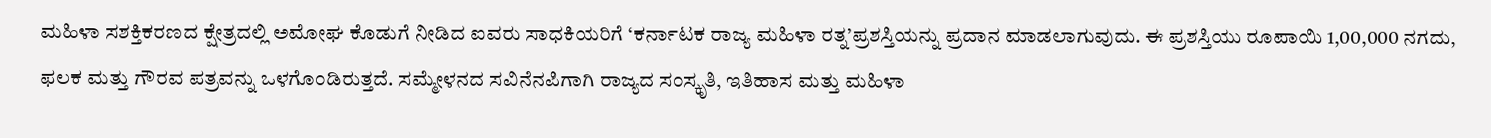ಮಹಿಳಾ ಸಶಕ್ತಿಕರಣದ ಕ್ಷೇತ್ರದಲ್ಲಿ ಅಮೋಘ ಕೊಡುಗೆ ನೀಡಿದ ಐವರು ಸಾಧಕಿಯರಿಗೆ ‘ಕರ್ನಾಟಕ ರಾಜ್ಯ ಮಹಿಳಾ ರತ್ನ’ಪ್ರಶಸ್ತಿಯನ್ನು ಪ್ರದಾನ ಮಾಡಲಾಗುವುದು. ಈ ಪ್ರಶಸ್ತಿಯು ರೂಪಾಯಿ 1,00,000 ನಗದು, ಫಲಕ ಮತ್ತು ಗೌರವ ಪತ್ರವನ್ನು ಒಳಗೊಂಡಿರುತ್ತದೆ. ಸಮ್ಮೇಳನದ ಸವಿನೆನಪಿಗಾಗಿ ರಾಜ್ಯದ ಸಂಸ್ಕೃತಿ, ಇತಿಹಾಸ ಮತ್ತು ಮಹಿಳಾ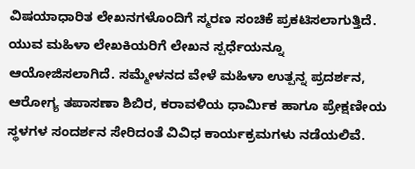ವಿಷಯಾಧಾರಿತ ಲೇಖನಗಳೊಂದಿಗೆ ಸ್ಮರಣ ಸಂಚಿಕೆ ಪ್ರಕಟಿಸಲಾಗುತ್ತಿದೆ. ಯುವ ಮಹಿಳಾ ಲೇಖಕಿಯರಿಗೆ ಲೇಖನ ಸ್ಪರ್ಧೆಯನ್ನೂ ಆಯೋಜಿಸಲಾಗಿದೆ. ಸಮ್ಮೇಳನದ ವೇಳೆ ಮಹಿಳಾ ಉತ್ಪನ್ನ ಪ್ರದರ್ಶನ, ಆರೋಗ್ಯ ತಪಾಸಣಾ ಶಿಬಿರ, ಕರಾವಳಿಯ ಧಾರ್ಮಿಕ ಹಾಗೂ ಪ್ರೇಕ್ಷಣೀಯ ಸ್ಥಳಗಳ ಸಂದರ್ಶನ ಸೇರಿದಂತೆ ವಿವಿಧ ಕಾರ್ಯಕ್ರಮಗಳು ನಡೆಯಲಿವೆ.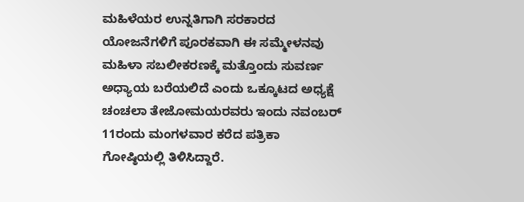ಮಹಿಳೆಯರ ಉನ್ನತಿಗಾಗಿ ಸರಕಾರದ ಯೋಜನೆಗಳಿಗೆ ಪೂರಕವಾಗಿ ಈ ಸಮ್ಮೇಳನವು ಮಹಿಳಾ ಸಬಲೀಕರಣಕ್ಕೆ ಮತ್ತೊಂದು ಸುವರ್ಣ ಅಧ್ಯಾಯ ಬರೆಯಲಿದೆ ಎಂದು ಒಕ್ಕೂಟದ ಅಧ್ಯಕ್ಷೆ ಚಂಚಲಾ ತೇಜೋಮಯರವರು ಇಂದು ನವಂಬರ್ 11ರಂದು ಮಂಗಳವಾರ ಕರೆದ ಪತ್ರಿಕಾ ಗೋಷ್ಠಿಯಲ್ಲಿ ತಿಳಿಸಿದ್ದಾರೆ.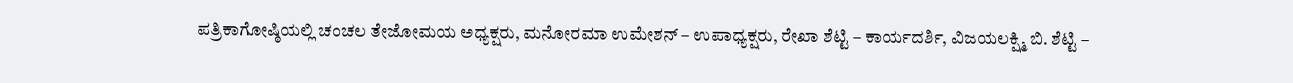ಪತ್ರಿಕಾಗೋಷ್ಠಿಯಲ್ಲಿ ಚಂಚಲ ತೇಜೋಮಯ ಅಧ್ಯಕ್ಷರು, ಮನೋರಮಾ ಉಮೇಶನ್ – ಉಪಾಧ್ಯಕ್ಷರು, ರೇಖಾ ಶೆಟ್ಟಿ – ಕಾರ್ಯದರ್ಶಿ, ವಿಜಯಲಕ್ಷ್ಮಿ ಬಿ. ಶೆಟ್ಟಿ –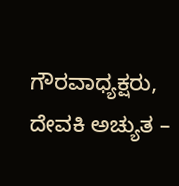ಗೌರವಾಧ್ಯಕ್ಷರು, ದೇವಕಿ ಅಚ್ಯುತ –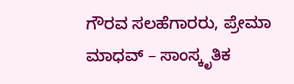ಗೌರವ ಸಲಹೆಗಾರರು, ಪ್ರೇಮಾ ಮಾಧವ್ – ಸಾಂಸ್ಕೃತಿಕ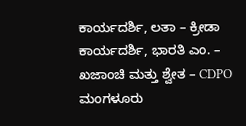ಕಾರ್ಯದರ್ಶಿ, ಲತಾ – ಕ್ರೀಡಾ ಕಾರ್ಯದರ್ಶಿ, ಭಾರತಿ ಎಂ. – ಖಜಾಂಚಿ ಮತ್ತು ಶ್ವೇತ – CDPO ಮಂಗಳೂರು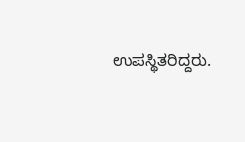ಉಪಸ್ಥಿತರಿದ್ದರು.